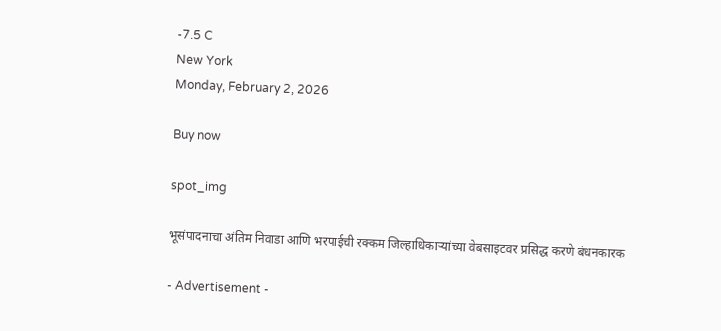-7.5 C
New York
Monday, February 2, 2026

Buy now

spot_img

भूसंपादनाचा अंतिम निवाडा आणि भरपाईची रक्कम जिल्हाधिकाऱ्यांच्या वेबसाइटवर प्रसिद्ध करणे बंधनकारक

- Advertisement -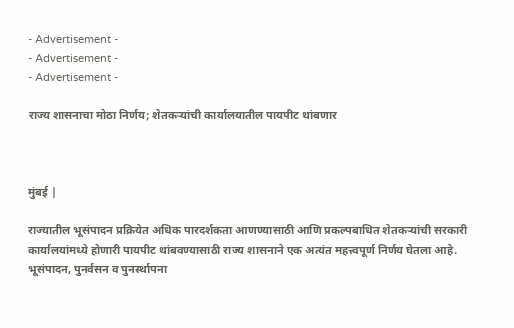- Advertisement -
- Advertisement -
- Advertisement -

राज्य शासनाचा मोठा निर्णय; शेतकऱ्यांची कार्यालयातील पायपीट थांबणार



मुंबई |

राज्यातील भूसंपादन प्रक्रियेत अधिक पारदर्शकता आणण्यासाठी आणि प्रकल्पबाधित शेतकऱ्यांची सरकारी कार्यालयांमध्ये होणारी पायपीट थांबवण्यासाठी राज्य शासनाने एक अत्यंत महत्त्वपूर्ण निर्णय घेतला आहे. भूसंपादन, पुनर्वसन व पुनर्स्थापना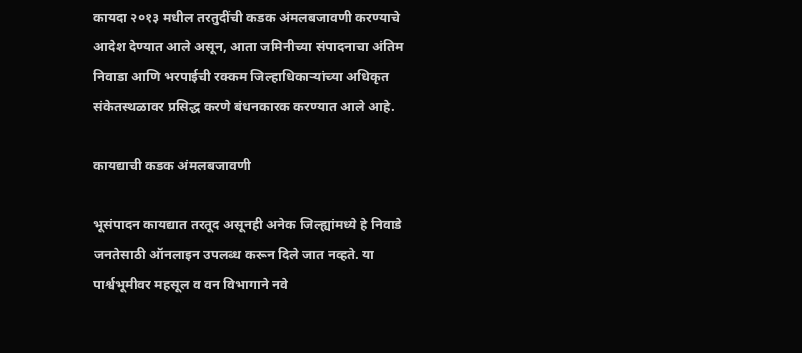कायदा २०१३ मधील तरतुदींची कडक अंमलबजावणी करण्याचे आदेश देण्यात आले असून, आता जमिनीच्या संपादनाचा अंतिम निवाडा आणि भरपाईची रक्कम जिल्हाधिकाऱ्यांच्या अधिकृत संकेतस्थळावर प्रसिद्ध करणे बंधनकारक करण्यात आले आहे.

कायद्याची कडक अंमलबजावणी

भूसंपादन कायद्यात तरतूद असूनही अनेक जिल्ह्यांमध्ये हे निवाडे जनतेसाठी ऑनलाइन उपलब्ध करून दिले जात नव्हते. या पार्श्वभूमीवर महसूल व वन विभागाने नवे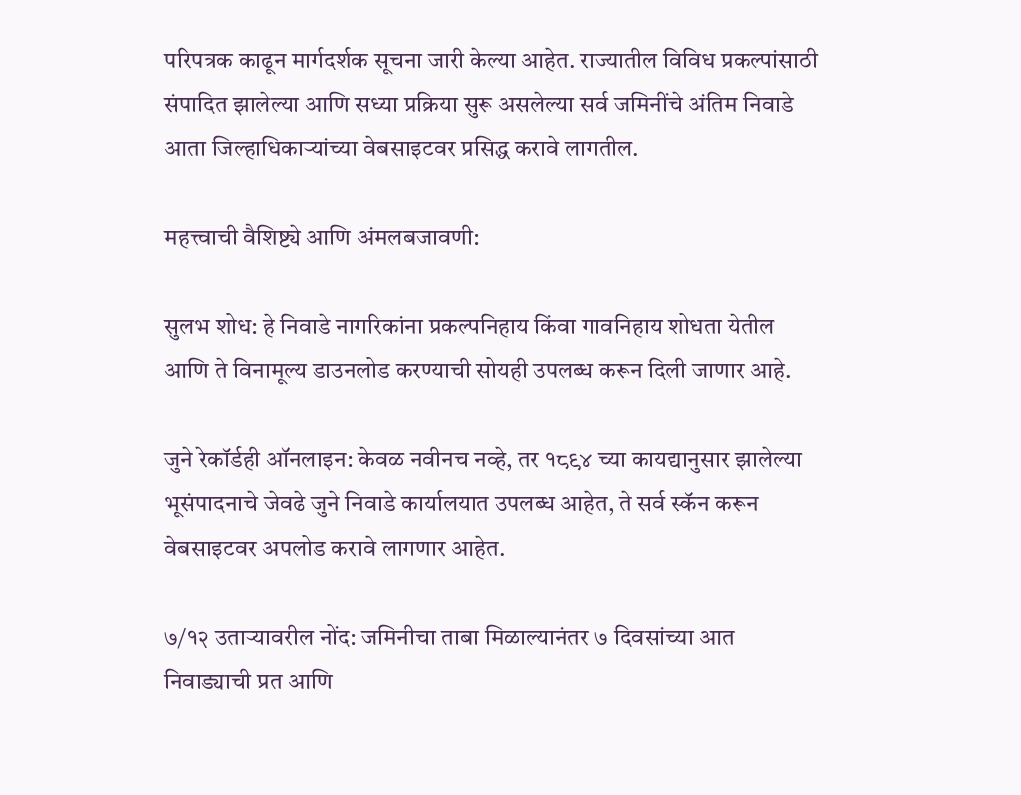परिपत्रक काढून मार्गदर्शक सूचना जारी केल्या आहेत. राज्यातील विविध प्रकल्पांसाठी संपादित झालेल्या आणि सध्या प्रक्रिया सुरू असलेल्या सर्व जमिनींचे अंतिम निवाडे आता जिल्हाधिकाऱ्यांच्या वेबसाइटवर प्रसिद्ध करावे लागतील.

महत्त्वाची वैशिष्ट्ये आणि अंमलबजावणी:

सुलभ शोध: हे निवाडे नागरिकांना प्रकल्पनिहाय किंवा गावनिहाय शोधता येतील आणि ते विनामूल्य डाउनलोड करण्याची सोयही उपलब्ध करून दिली जाणार आहे.

जुने रेकॉर्डही ऑनलाइन: केवळ नवीनच नव्हे, तर १८९४ च्या कायद्यानुसार झालेल्या भूसंपादनाचे जेवढे जुने निवाडे कार्यालयात उपलब्ध आहेत, ते सर्व स्कॅन करून वेबसाइटवर अपलोड करावे लागणार आहेत.

७/१२ उताऱ्यावरील नोंद: जमिनीचा ताबा मिळाल्यानंतर ७ दिवसांच्या आत निवाड्याची प्रत आणि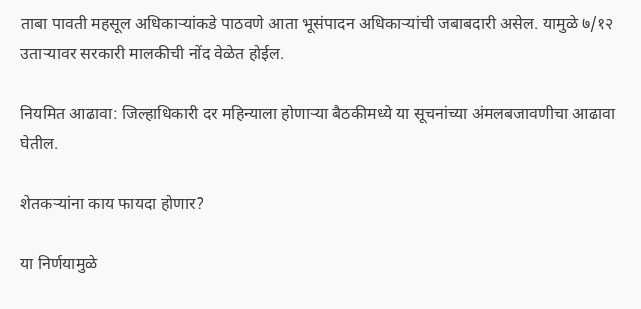ताबा पावती महसूल अधिकाऱ्यांकडे पाठवणे आता भूसंपादन अधिकाऱ्यांची जबाबदारी असेल. यामुळे ७/१२ उताऱ्यावर सरकारी मालकीची नोंद वेळेत होईल.

नियमित आढावा: जिल्हाधिकारी दर महिन्याला होणाऱ्या बैठकीमध्ये या सूचनांच्या अंमलबजावणीचा आढावा घेतील.

शेतकऱ्यांना काय फायदा होणार?

या निर्णयामुळे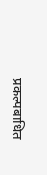प्रकल्पबाधित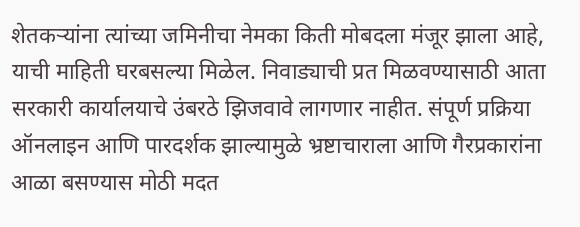शेतकऱ्यांना त्यांच्या जमिनीचा नेमका किती मोबदला मंजूर झाला आहे, याची माहिती घरबसल्या मिळेल. निवाड्याची प्रत मिळवण्यासाठी आता सरकारी कार्यालयाचे उंबरठे झिजवावे लागणार नाहीत. संपूर्ण प्रक्रिया ऑनलाइन आणि पारदर्शक झाल्यामुळे भ्रष्टाचाराला आणि गैरप्रकारांना आळा बसण्यास मोठी मदत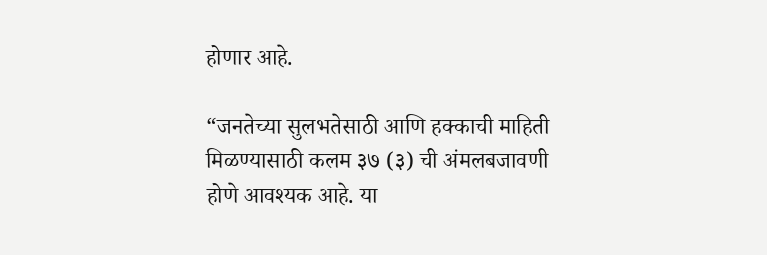होणार आहे.

“जनतेच्या सुलभतेसाठी आणि हक्काची माहिती मिळण्यासाठी कलम ३७ (३) ची अंमलबजावणी होणे आवश्यक आहे. या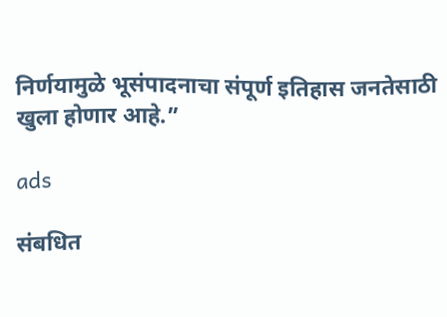निर्णयामुळे भूसंपादनाचा संपूर्ण इतिहास जनतेसाठी खुला होणार आहे.”

ads

संबधित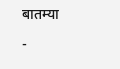बातम्या

-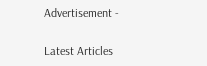Advertisement -

Latest Articles